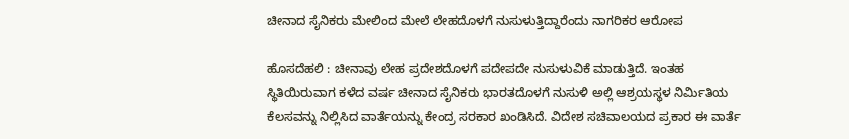ಚೀನಾದ ಸೈನಿಕರು ಮೇಲಿಂದ ಮೇಲೆ ಲೇಹದೊಳಗೆ ನುಸುಳುತ್ತಿದ್ದಾರೆಂದು ನಾಗರಿಕರ ಆರೋಪ

ಹೊಸದೆಹಲಿ : ಚೀನಾವು ಲೇಹ ಪ್ರದೇಶದೊಳಗೆ ಪದೇಪದೇ ನುಸುಳುವಿಕೆ ಮಾಡುತ್ತಿದೆ. ಇಂತಹ ಸ್ಥಿತಿಯಿರುವಾಗ ಕಳೆದ ವರ್ಷ ಚೀನಾದ ಸೈನಿಕರು ಭಾರತದೊಳಗೆ ನುಸುಳಿ ಅಲ್ಲಿ ಆಶ್ರಯಸ್ಥಳ ನಿರ್ಮಿತಿಯ  ಕೆಲಸವನ್ನು ನಿಲ್ಲಿಸಿದ ವಾರ್ತೆಯನ್ನು ಕೇಂದ್ರ ಸರಕಾರ ಖಂಡಿಸಿದೆ. ವಿದೇಶ ಸಚಿವಾಲಯದ ಪ್ರಕಾರ ಈ ವಾರ್ತೆ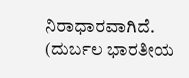ನಿರಾಧಾರವಾಗಿದೆ.
(ದುರ್ಬಲ ಭಾರತೀಯ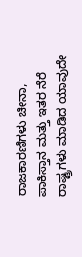ರಾಜಕಾರಣಿಗಳು ಚೀನಾ, ಪಾಕಿಸ್ತಾನ ಮತ್ತು ಇತರ ನೆರೆ ರಾಷ್ಟ್ರಗಳು ಮಾಡಿದ ಯಾವುದೇ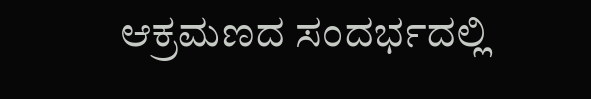ಆಕ್ರಮಣದ ಸಂದರ್ಭದಲ್ಲಿ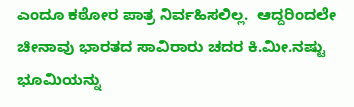ಎಂದೂ ಕಠೋರ ಪಾತ್ರ ನಿರ್ವಹಿಸಲಿಲ್ಲ.  ಆದ್ದರಿಂದಲೇ ಚೀನಾವು ಭಾರತದ ಸಾವಿರಾರು ಚದರ ಕಿ.ಮೀ.ನಷ್ಟು ಭೂಮಿಯನ್ನು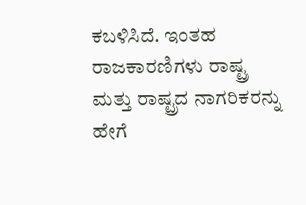ಕಬಳಿಸಿದೆ. ಇಂತಹ ರಾಜಕಾರಣಿಗಳು ರಾಷ್ಟ್ರ ಮತ್ತು ರಾಷ್ಟ್ರದ ನಾಗರಿಕರನ್ನು ಹೇಗೆ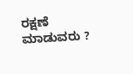ರಕ್ಷಣೆ ಮಾಡುವರು ?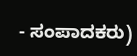- ಸಂಪಾದಕರು)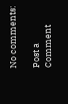No comments:

Post a Comment